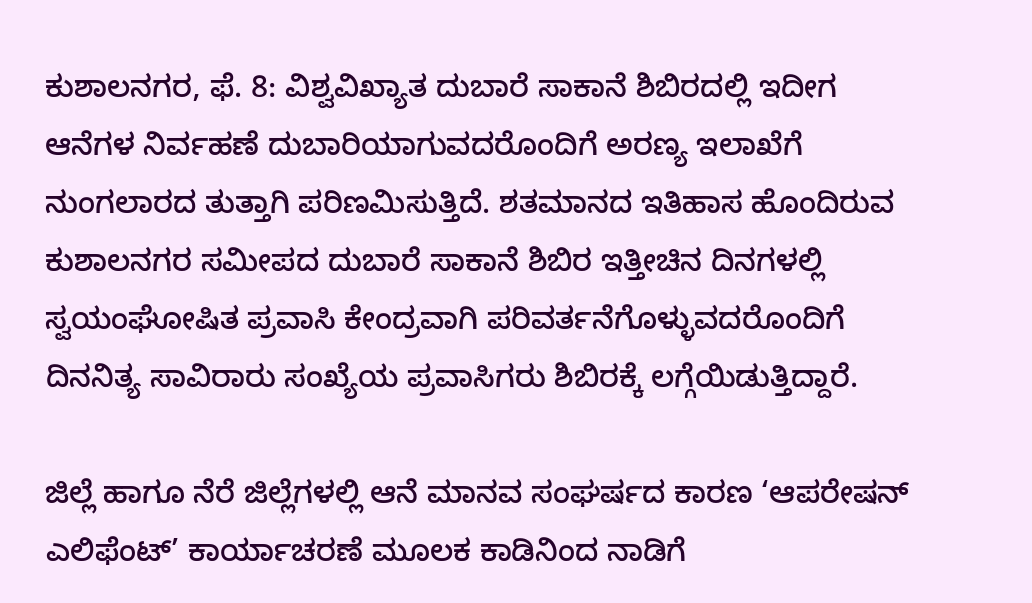ಕುಶಾಲನಗರ, ಫೆ. 8: ವಿಶ್ವವಿಖ್ಯಾತ ದುಬಾರೆ ಸಾಕಾನೆ ಶಿಬಿರದಲ್ಲಿ ಇದೀಗ ಆನೆಗಳ ನಿರ್ವಹಣೆ ದುಬಾರಿಯಾಗುವದರೊಂದಿಗೆ ಅರಣ್ಯ ಇಲಾಖೆಗೆ ನುಂಗಲಾರದ ತುತ್ತಾಗಿ ಪರಿಣಮಿಸುತ್ತಿದೆ. ಶತಮಾನದ ಇತಿಹಾಸ ಹೊಂದಿರುವ ಕುಶಾಲನಗರ ಸಮೀಪದ ದುಬಾರೆ ಸಾಕಾನೆ ಶಿಬಿರ ಇತ್ತೀಚಿನ ದಿನಗಳಲ್ಲಿ ಸ್ವಯಂಘೋಷಿತ ಪ್ರವಾಸಿ ಕೇಂದ್ರವಾಗಿ ಪರಿವರ್ತನೆಗೊಳ್ಳುವದರೊಂದಿಗೆ ದಿನನಿತ್ಯ ಸಾವಿರಾರು ಸಂಖ್ಯೆಯ ಪ್ರವಾಸಿಗರು ಶಿಬಿರಕ್ಕೆ ಲಗ್ಗೆಯಿಡುತ್ತಿದ್ದಾರೆ.

ಜಿಲ್ಲೆ ಹಾಗೂ ನೆರೆ ಜಿಲ್ಲೆಗಳಲ್ಲಿ ಆನೆ ಮಾನವ ಸಂಘರ್ಷದ ಕಾರಣ ‘ಆಪರೇಷನ್ ಎಲಿಫೆಂಟ್’ ಕಾರ್ಯಾಚರಣೆ ಮೂಲಕ ಕಾಡಿನಿಂದ ನಾಡಿಗೆ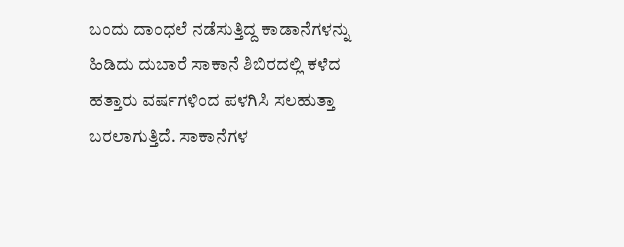ಬಂದು ದಾಂಧಲೆ ನಡೆಸುತ್ತಿದ್ದ ಕಾಡಾನೆಗಳನ್ನು ಹಿಡಿದು ದುಬಾರೆ ಸಾಕಾನೆ ಶಿಬಿರದಲ್ಲಿ ಕಳೆದ ಹತ್ತಾರು ವರ್ಷಗಳಿಂದ ಪಳಗಿಸಿ ಸಲಹುತ್ತಾ ಬರಲಾಗುತ್ತಿದೆ. ಸಾಕಾನೆಗಳ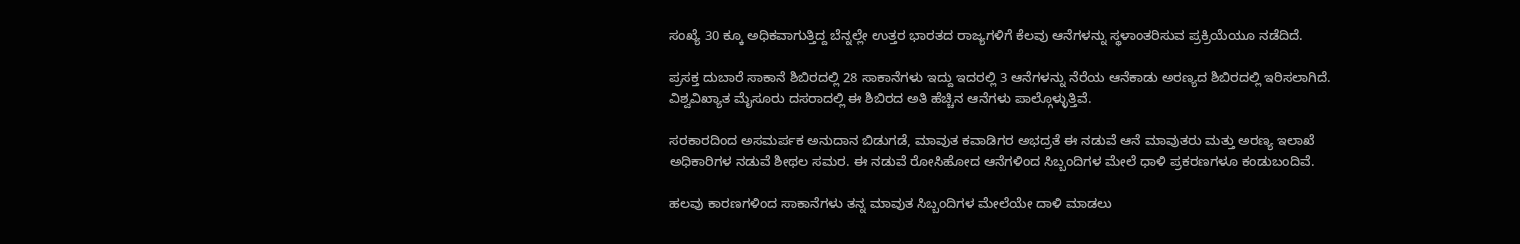ಸಂಖ್ಯೆ 30 ಕ್ಕೂ ಅಧಿಕವಾಗುತ್ತಿದ್ದ ಬೆನ್ನಲ್ಲೇ ಉತ್ತರ ಭಾರತದ ರಾಜ್ಯಗಳಿಗೆ ಕೆಲವು ಆನೆಗಳನ್ನು ಸ್ಥಳಾಂತರಿಸುವ ಪ್ರಕ್ರಿಯೆಯೂ ನಡೆದಿದೆ.

ಪ್ರಸಕ್ತ ದುಬಾರೆ ಸಾಕಾನೆ ಶಿಬಿರದಲ್ಲಿ 28 ಸಾಕಾನೆಗಳು ಇದ್ದು ಇದರಲ್ಲಿ 3 ಆನೆಗಳನ್ನು ನೆರೆಯ ಆನೆಕಾಡು ಅರಣ್ಯದ ಶಿಬಿರದಲ್ಲಿ ಇರಿಸಲಾಗಿದೆ. ವಿಶ್ವವಿಖ್ಯಾತ ಮೈಸೂರು ದಸರಾದಲ್ಲಿ ಈ ಶಿಬಿರದ ಅತಿ ಹೆಚ್ಚಿನ ಆನೆಗಳು ಪಾಲ್ಗೊಳ್ಳುತ್ತಿವೆ.

ಸರಕಾರದಿಂದ ಅಸಮರ್ಪಕ ಅನುದಾನ ಬಿಡುಗಡೆ, ಮಾವುತ ಕವಾಡಿಗರ ಅಭದ್ರತೆ ಈ ನಡುವೆ ಆನೆ ಮಾವುತರು ಮತ್ತು ಅರಣ್ಯ ಇಲಾಖೆ ಅಧಿಕಾರಿಗಳ ನಡುವೆ ಶೀಥಲ ಸಮರ. ಈ ನಡುವೆ ರೋಸಿಹೋದ ಆನೆಗಳಿಂದ ಸಿಬ್ಬಂದಿಗಳ ಮೇಲೆ ಧಾಳಿ ಪ್ರಕರಣಗಳೂ ಕಂಡುಬಂದಿವೆ.

ಹಲವು ಕಾರಣಗಳಿಂದ ಸಾಕಾನೆಗಳು ತನ್ನ ಮಾವುತ ಸಿಬ್ಬಂದಿಗಳ ಮೇಲೆಯೇ ದಾಳಿ ಮಾಡಲು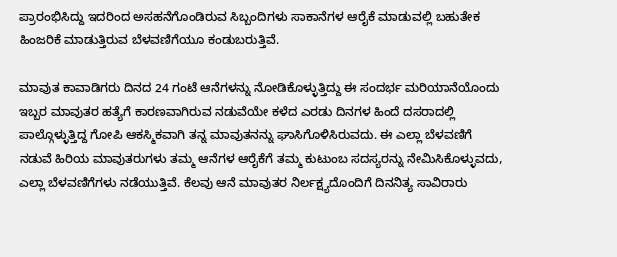ಪ್ರಾರಂಭಿಸಿದ್ದು ಇದರಿಂದ ಅಸಹನೆಗೊಂಡಿರುವ ಸಿಬ್ಬಂದಿಗಳು ಸಾಕಾನೆಗಳ ಆರೈಕೆ ಮಾಡುವಲ್ಲಿ ಬಹುತೇಕ ಹಿಂಜರಿಕೆ ಮಾಡುತ್ತಿರುವ ಬೆಳವಣಿಗೆಯೂ ಕಂಡುಬರುತ್ತಿವೆ.

ಮಾವುತ ಕಾವಾಡಿಗರು ದಿನದ 24 ಗಂಟೆ ಆನೆಗಳನ್ನು ನೋಡಿಕೊಳ್ಳುತ್ತಿದ್ದು ಈ ಸಂದರ್ಭ ಮರಿಯಾನೆಯೊಂದು ಇಬ್ಬರ ಮಾವುತರ ಹತ್ಯೆಗೆ ಕಾರಣವಾಗಿರುವ ನಡುವೆಯೇ ಕಳೆದ ಎರಡು ದಿನಗಳ ಹಿಂದೆ ದಸರಾದಲ್ಲಿ ಪಾಲ್ಗೊಳ್ಳುತ್ತಿದ್ದ ಗೋಪಿ ಆಕಸ್ಮಿಕವಾಗಿ ತನ್ನ ಮಾವುತನನ್ನು ಘಾಸಿಗೊಳಿಸಿರುವದು. ಈ ಎಲ್ಲಾ ಬೆಳವಣಿಗೆ ನಡುವೆ ಹಿರಿಯ ಮಾವುತರುಗಳು ತಮ್ಮ ಆನೆಗಳ ಆರೈಕೆಗೆ ತಮ್ಮ ಕುಟುಂಬ ಸದಸ್ಯರನ್ನು ನೇಮಿಸಿಕೊಳ್ಳುವದು, ಎಲ್ಲಾ ಬೆಳವಣಿಗೆಗಳು ನಡೆಯುತ್ತಿವೆ. ಕೆಲವು ಆನೆ ಮಾವುತರ ನಿರ್ಲಕ್ಷ್ಯದೊಂದಿಗೆ ದಿನನಿತ್ಯ ಸಾವಿರಾರು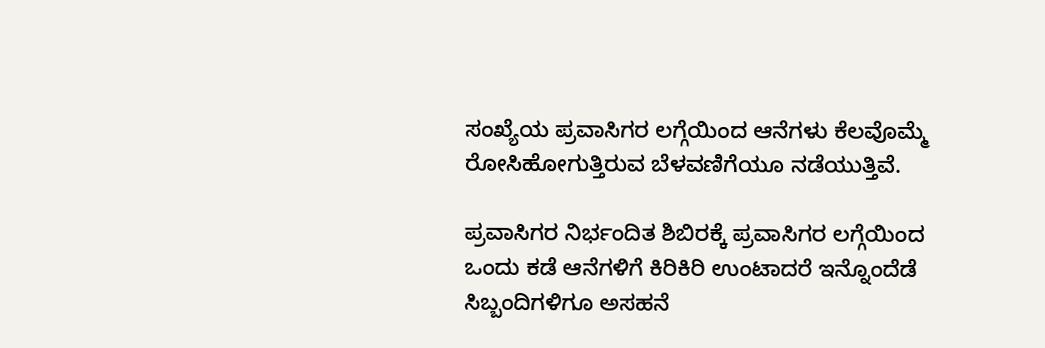ಸಂಖ್ಯೆಯ ಪ್ರವಾಸಿಗರ ಲಗ್ಗೆಯಿಂದ ಆನೆಗಳು ಕೆಲವೊಮ್ಮೆ ರೋಸಿಹೋಗುತ್ತಿರುವ ಬೆಳವಣಿಗೆಯೂ ನಡೆಯುತ್ತಿವೆ.

ಪ್ರವಾಸಿಗರ ನಿರ್ಭಂದಿತ ಶಿಬಿರಕ್ಕೆ ಪ್ರವಾಸಿಗರ ಲಗ್ಗೆಯಿಂದ ಒಂದು ಕಡೆ ಆನೆಗಳಿಗೆ ಕಿರಿಕಿರಿ ಉಂಟಾದರೆ ಇನ್ನೊಂದೆಡೆ ಸಿಬ್ಬಂದಿಗಳಿಗೂ ಅಸಹನೆ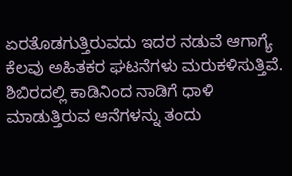ಏರತೊಡಗುತ್ತಿರುವದು ಇದರ ನಡುವೆ ಆಗಾಗ್ಯೆ ಕೆಲವು ಅಹಿತಕರ ಘಟನೆಗಳು ಮರುಕಳಿಸುತ್ತಿವೆ. ಶಿಬಿರದಲ್ಲಿ ಕಾಡಿನಿಂದ ನಾಡಿಗೆ ಧಾಳಿ ಮಾಡುತ್ತಿರುವ ಆನೆಗಳನ್ನು ತಂದು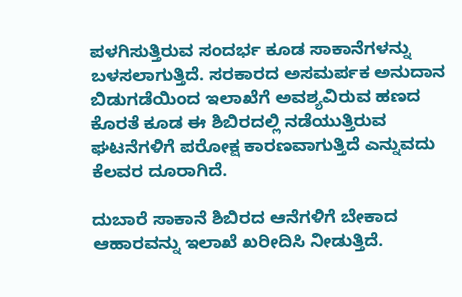ಪಳಗಿಸುತ್ತಿರುವ ಸಂದರ್ಭ ಕೂಡ ಸಾಕಾನೆಗಳನ್ನು ಬಳಸಲಾಗುತ್ತಿದೆ. ಸರಕಾರದ ಅಸಮರ್ಪಕ ಅನುದಾನ ಬಿಡುಗಡೆಯಿಂದ ಇಲಾಖೆಗೆ ಅವಶ್ಯವಿರುವ ಹಣದ ಕೊರತೆ ಕೂಡ ಈ ಶಿಬಿರದಲ್ಲಿ ನಡೆಯುತ್ತಿರುವ ಘಟನೆಗಳಿಗೆ ಪರೋಕ್ಷ ಕಾರಣವಾಗುತ್ತಿದೆ ಎನ್ನುವದು ಕೆಲವರ ದೂರಾಗಿದೆ.

ದುಬಾರೆ ಸಾಕಾನೆ ಶಿಬಿರದ ಆನೆಗಳಿಗೆ ಬೇಕಾದ ಆಹಾರವನ್ನು ಇಲಾಖೆ ಖರೀದಿಸಿ ನೀಡುತ್ತಿದೆ.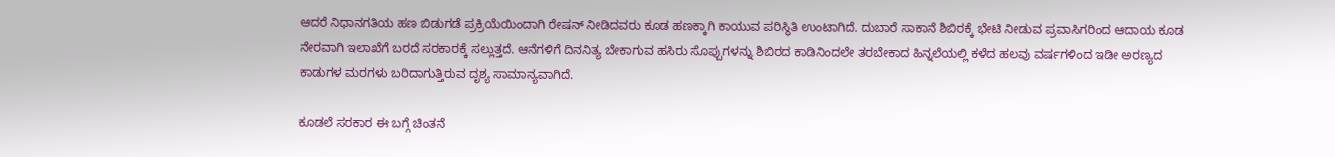ಆದರೆ ನಿಧಾನಗತಿಯ ಹಣ ಬಿಡುಗಡೆ ಪ್ರಕ್ರಿಯೆಯಿಂದಾಗಿ ರೇಷನ್ ನೀಡಿದವರು ಕೂಡ ಹಣಕ್ಕಾಗಿ ಕಾಯುವ ಪರಿಸ್ಥಿತಿ ಉಂಟಾಗಿದೆ. ದುಬಾರೆ ಸಾಕಾನೆ ಶಿಬಿರಕ್ಕೆ ಭೇಟಿ ನೀಡುವ ಪ್ರವಾಸಿಗರಿಂದ ಆದಾಯ ಕೂಡ ನೇರವಾಗಿ ಇಲಾಖೆಗೆ ಬರದೆ ಸರಕಾರಕ್ಕೆ ಸಲ್ಲುತ್ತದೆ. ಆನೆಗಳಿಗೆ ದಿನನಿತ್ಯ ಬೇಕಾಗುವ ಹಸಿರು ಸೊಪ್ಪುಗಳನ್ನು ಶಿಬಿರದ ಕಾಡಿನಿಂದಲೇ ತರಬೇಕಾದ ಹಿನ್ನಲೆಯಲ್ಲಿ ಕಳೆದ ಹಲವು ವರ್ಷಗಳಿಂದ ಇಡೀ ಅರಣ್ಯದ ಕಾಡುಗಳ ಮರಗಳು ಬರಿದಾಗುತ್ತಿರುವ ದೃಶ್ಯ ಸಾಮಾನ್ಯವಾಗಿದೆ.

ಕೂಡಲೆ ಸರಕಾರ ಈ ಬಗ್ಗೆ ಚಿಂತನೆ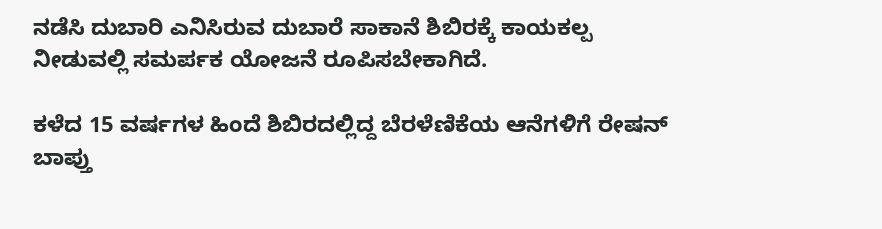ನಡೆಸಿ ದುಬಾರಿ ಎನಿಸಿರುವ ದುಬಾರೆ ಸಾಕಾನೆ ಶಿಬಿರಕ್ಕೆ ಕಾಯಕಲ್ಪ ನೀಡುವಲ್ಲಿ ಸಮರ್ಪಕ ಯೋಜನೆ ರೂಪಿಸಬೇಕಾಗಿದೆ.

ಕಳೆದ 15 ವರ್ಷಗಳ ಹಿಂದೆ ಶಿಬಿರದಲ್ಲಿದ್ದ ಬೆರಳೆಣಿಕೆಯ ಆನೆಗಳಿಗೆ ರೇಷನ್ ಬಾಪ್ತು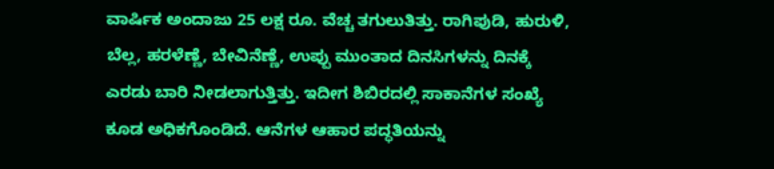ವಾರ್ಷಿಕ ಅಂದಾಜು 25 ಲಕ್ಷ ರೂ. ವೆಚ್ಚ ತಗುಲುತಿತ್ತು. ರಾಗಿಪುಡಿ, ಹುರುಳಿ, ಬೆಲ್ಲ, ಹರಳೆಣ್ಣೆ, ಬೇವಿನೆಣ್ಣೆ, ಉಪ್ಪು ಮುಂತಾದ ದಿನಸಿಗಳನ್ನು ದಿನಕ್ಕೆ ಎರಡು ಬಾರಿ ನೀಡಲಾಗುತ್ತಿತ್ತು. ಇದೀಗ ಶಿಬಿರದಲ್ಲಿ ಸಾಕಾನೆಗಳ ಸಂಖ್ಯೆ ಕೂಡ ಅಧಿಕಗೊಂಡಿದೆ. ಆನೆಗಳ ಆಹಾರ ಪದ್ಧತಿಯನ್ನು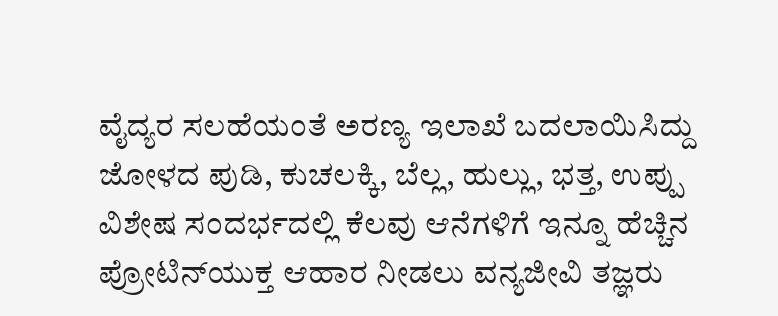ವೈದ್ಯರ ಸಲಹೆಯಂತೆ ಅರಣ್ಯ ಇಲಾಖೆ ಬದಲಾಯಿಸಿದ್ದು ಜೋಳದ ಪುಡಿ, ಕುಚಲಕ್ಕಿ, ಬೆಲ್ಲ, ಹುಲ್ಲು, ಭತ್ತ, ಉಪ್ಪು ವಿಶೇಷ ಸಂದರ್ಭದಲ್ಲಿ ಕೆಲವು ಆನೆಗಳಿಗೆ ಇನ್ನೂ ಹೆಚ್ಚಿನ ಪ್ರೋಟಿನ್‍ಯುಕ್ತ ಆಹಾರ ನೀಡಲು ವನ್ಯಜೀವಿ ತಜ್ಞರು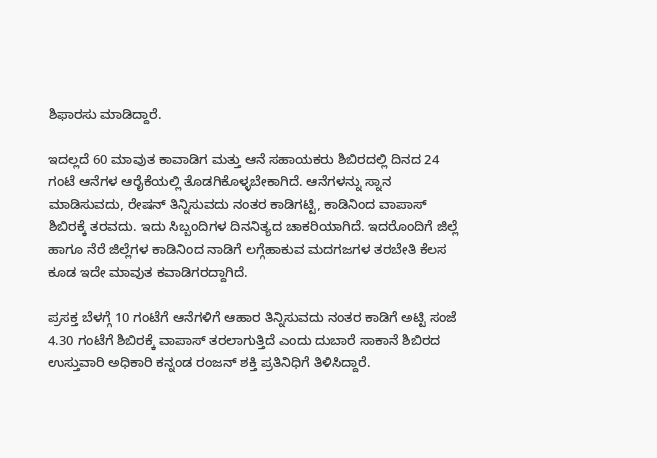ಶಿಫಾರಸು ಮಾಡಿದ್ದಾರೆ.

ಇದಲ್ಲದೆ 60 ಮಾವುತ ಕಾವಾಡಿಗ ಮತ್ತು ಆನೆ ಸಹಾಯಕರು ಶಿಬಿರದಲ್ಲಿ ದಿನದ 24 ಗಂಟೆ ಆನೆಗಳ ಆರೈಕೆಯಲ್ಲಿ ತೊಡಗಿಕೊಳ್ಳಬೇಕಾಗಿದೆ. ಆನೆಗಳನ್ನು ಸ್ನಾನ ಮಾಡಿಸುವದು, ರೇಷನ್ ತಿನ್ನಿಸುವದು ನಂತರ ಕಾಡಿಗಟ್ಟಿ, ಕಾಡಿನಿಂದ ವಾಪಾಸ್ ಶಿಬಿರಕ್ಕೆ ತರವದು. ಇದು ಸಿಬ್ಬಂದಿಗಳ ದಿನನಿತ್ಯದ ಚಾಕರಿಯಾಗಿದೆ. ಇದರೊಂದಿಗೆ ಜಿಲ್ಲೆ ಹಾಗೂ ನೆರೆ ಜಿಲ್ಲೆಗಳ ಕಾಡಿನಿಂದ ನಾಡಿಗೆ ಲಗ್ಗೆಹಾಕುವ ಮದಗಜಗಳ ತರಬೇತಿ ಕೆಲಸ ಕೂಡ ಇದೇ ಮಾವುತ ಕವಾಡಿಗರದ್ದಾಗಿದೆ.

ಪ್ರಸಕ್ತ ಬೆಳಗ್ಗೆ 10 ಗಂಟೆಗೆ ಆನೆಗಳಿಗೆ ಆಹಾರ ತಿನ್ನಿಸುವದು ನಂತರ ಕಾಡಿಗೆ ಅಟ್ಟಿ ಸಂಜೆ 4.30 ಗಂಟೆಗೆ ಶಿಬಿರಕ್ಕೆ ವಾಪಾಸ್ ತರಲಾಗುತ್ತಿದೆ ಎಂದು ದುಬಾರೆ ಸಾಕಾನೆ ಶಿಬಿರದ ಉಸ್ತುವಾರಿ ಅಧಿಕಾರಿ ಕನ್ನಂಡ ರಂಜನ್ ಶಕ್ತಿ ಪ್ರತಿನಿಧಿಗೆ ತಿಳಿಸಿದ್ದಾರೆ.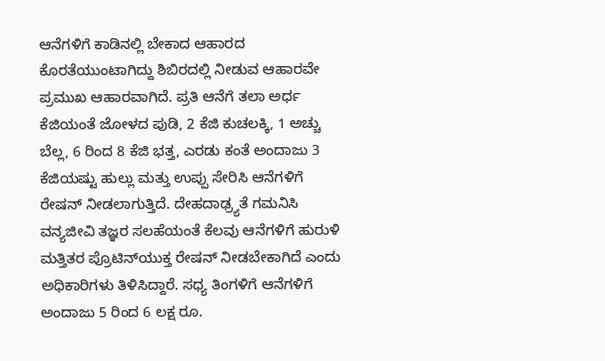ಆನೆಗಳಿಗೆ ಕಾಡಿನಲ್ಲಿ ಬೇಕಾದ ಆಹಾರದ ಕೊರತೆಯುಂಟಾಗಿದ್ದು ಶಿಬಿರದಲ್ಲಿ ನೀಡುವ ಆಹಾರವೇ ಪ್ರಮುಖ ಆಹಾರವಾಗಿದೆ. ಪ್ರತಿ ಆನೆಗೆ ತಲಾ ಅರ್ಧ ಕೆಜಿಯಂತೆ ಜೋಳದ ಪುಡಿ, 2 ಕೆಜಿ ಕುಚಲಕ್ಕಿ, 1 ಅಚ್ಚು ಬೆಲ್ಲ, 6 ರಿಂದ 8 ಕೆಜಿ ಭತ್ತ, ಎರಡು ಕಂತೆ ಅಂದಾಜು 3 ಕೆಜಿಯಷ್ಟು ಹುಲ್ಲು ಮತ್ತು ಉಪ್ಪು ಸೇರಿಸಿ ಆನೆಗಳಿಗೆ ರೇಷನ್ ನೀಡಲಾಗುತ್ತಿದೆ. ದೇಹದಾಢ್ರ್ಯತೆ ಗಮನಿಸಿ ವನ್ಯಜೀವಿ ತಜ್ಞರ ಸಲಹೆಯಂತೆ ಕೆಲವು ಆನೆಗಳಿಗೆ ಹುರುಳಿ ಮತ್ತಿತರ ಪ್ರೊಟಿನ್‍ಯುಕ್ತ ರೇಷನ್ ನೀಡಬೇಕಾಗಿದೆ ಎಂದು ಅಧಿಕಾರಿಗಳು ತಿಳಿಸಿದ್ದಾರೆ. ಸಧ್ಯ ತಿಂಗಳಿಗೆ ಆನೆಗಳಿಗೆ ಅಂದಾಜು 5 ರಿಂದ 6 ಲಕ್ಷ ರೂ.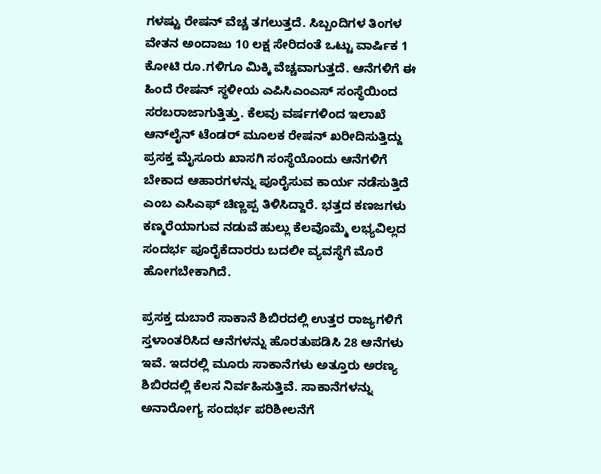ಗಳಷ್ಟು ರೇಷನ್ ವೆಚ್ಚ ತಗಲುತ್ತದೆ. ಸಿಬ್ಬಂದಿಗಳ ತಿಂಗಳ ವೇತನ ಅಂದಾಜು 10 ಲಕ್ಷ ಸೇರಿದಂತೆ ಒಟ್ಟು ವಾರ್ಷಿಕ 1 ಕೋಟಿ ರೂ.ಗಳಿಗೂ ಮಿಕ್ಕಿ ವೆಚ್ಚವಾಗುತ್ತದೆ. ಆನೆಗಳಿಗೆ ಈ ಹಿಂದೆ ರೇಷನ್ ಸ್ಥಳೀಯ ಎಪಿಸಿಎಂಎಸ್ ಸಂಸ್ಥೆಯಿಂದ ಸರಬರಾಜಾಗುತ್ತಿತ್ತು. ಕೆಲವು ವರ್ಷಗಳಿಂದ ಇಲಾಖೆ ಆನ್‍ಲೈನ್ ಟೆಂಡರ್ ಮೂಲಕ ರೇಷನ್ ಖರೀದಿಸುತ್ತಿದ್ದು ಪ್ರಸಕ್ತ ಮೈಸೂರು ಖಾಸಗಿ ಸಂಸ್ಥೆಯೊಂದು ಆನೆಗಳಿಗೆ ಬೇಕಾದ ಆಹಾರಗಳನ್ನು ಪೂರೈಸುವ ಕಾರ್ಯ ನಡೆಸುತ್ತಿದೆ ಎಂಬ ಎಸಿಎಫ್ ಚಿಣ್ಣಪ್ಪ ತಿಳಿಸಿದ್ದಾರೆ. ಭತ್ತದ ಕಣಜಗಳು ಕಣ್ಮರೆಯಾಗುವ ನಡುವೆ ಹುಲ್ಲು ಕೆಲವೊಮ್ಮೆ ಲಭ್ಯವಿಲ್ಲದ ಸಂದರ್ಭ ಪೂರೈಕೆದಾರರು ಬದಲೀ ವ್ಯವಸ್ಥೆಗೆ ಮೊರೆ ಹೋಗಬೇಕಾಗಿದೆ.

ಪ್ರಸಕ್ತ ದುಬಾರೆ ಸಾಕಾನೆ ಶಿಬಿರದಲ್ಲಿ ಉತ್ತರ ರಾಜ್ಯಗಳಿಗೆ ಸ್ತಳಾಂತರಿಸಿದ ಆನೆಗಳನ್ನು ಹೊರತುಪಡಿಸಿ 28 ಆನೆಗಳು ಇವೆ. ಇದರಲ್ಲಿ ಮೂರು ಸಾಕಾನೆಗಳು ಅತ್ತೂರು ಅರಣ್ಯ ಶಿಬಿರದಲ್ಲಿ ಕೆಲಸ ನಿರ್ವಹಿಸುತ್ತಿವೆ. ಸಾಕಾನೆಗಳನ್ನು ಅನಾರೋಗ್ಯ ಸಂದರ್ಭ ಪರಿಶೀಲನೆಗೆ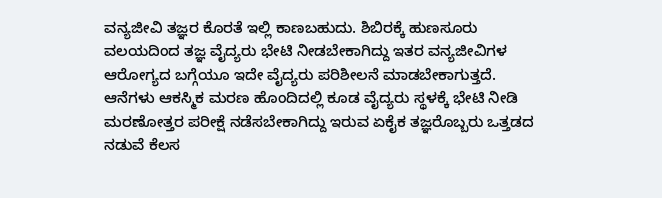ವನ್ಯಜೀವಿ ತಜ್ಞರ ಕೊರತೆ ಇಲ್ಲಿ ಕಾಣಬಹುದು. ಶಿಬಿರಕ್ಕೆ ಹುಣಸೂರು ವಲಯದಿಂದ ತಜ್ಞ ವೈದ್ಯರು ಭೇಟಿ ನೀಡಬೇಕಾಗಿದ್ದು ಇತರ ವನ್ಯಜೀವಿಗಳ ಆರೋಗ್ಯದ ಬಗ್ಗೆಯೂ ಇದೇ ವೈದ್ಯರು ಪರಿಶೀಲನೆ ಮಾಡಬೇಕಾಗುತ್ತದೆ. ಆನೆಗಳು ಆಕಸ್ಮಿಕ ಮರಣ ಹೊಂದಿದಲ್ಲಿ ಕೂಡ ವೈದ್ಯರು ಸ್ಥಳಕ್ಕೆ ಭೇಟಿ ನೀಡಿ ಮರಣೋತ್ತರ ಪರೀಕ್ಷೆ ನಡೆಸಬೇಕಾಗಿದ್ದು ಇರುವ ಏಕೈಕ ತಜ್ಞರೊಬ್ಬರು ಒತ್ತಡದ ನಡುವೆ ಕೆಲಸ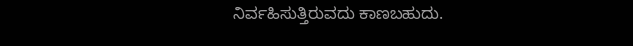ನಿರ್ವಹಿಸುತ್ತಿರುವದು ಕಾಣಬಹುದು.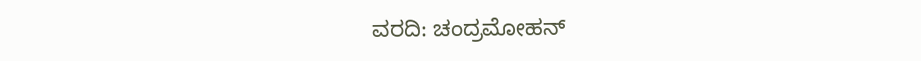ವರದಿ: ಚಂದ್ರಮೋಹನ್